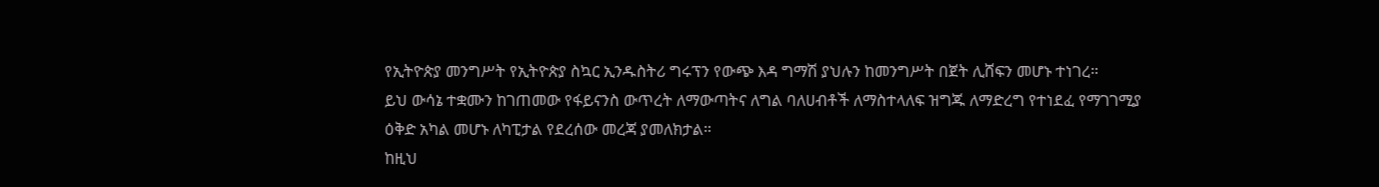የኢትዮጵያ መንግሥት የኢትዮጵያ ስኳር ኢንዱስትሪ ግሩፕን የውጭ እዳ ግማሽ ያህሉን ከመንግሥት በጀት ሊሸፍን መሆኑ ተነገረ።
ይህ ውሳኔ ተቋሙን ከገጠመው የፋይናንስ ውጥረት ለማውጣትና ለግል ባለሀብቶች ለማስተላለፍ ዝግጁ ለማድረግ የተነደፈ የማገገሚያ ዕቅድ አካል መሆኑ ለካፒታል የደረሰው መረጃ ያመለክታል።
ከዚህ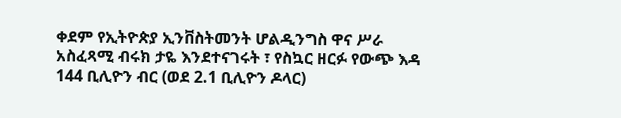ቀደም የኢትዮጵያ ኢንቨስትመንት ሆልዲንግስ ዋና ሥራ አስፈጻሚ ብሩክ ታዬ እንደተናገሩት ፣ የስኳር ዘርፉ የውጭ እዳ 144 ቢሊዮን ብር (ወደ 2.1 ቢሊዮን ዶላር)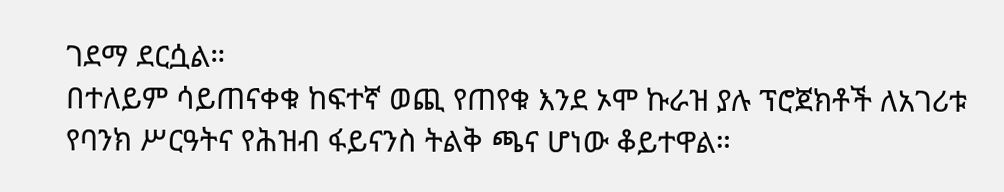ገደማ ደርሷል።
በተለይም ሳይጠናቀቁ ከፍተኛ ወጪ የጠየቁ እንደ ኦሞ ኩራዝ ያሉ ፕሮጀክቶች ለአገሪቱ የባንክ ሥርዓትና የሕዝብ ፋይናንስ ትልቅ ጫና ሆነው ቆይተዋል።